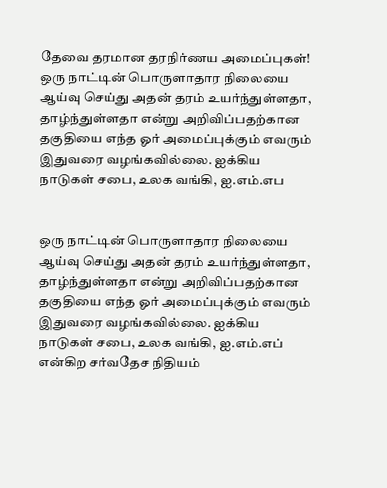தேவை தரமான தரநிர்ணய அமைப்புகள்!
ஒரு நாட்டின் பொருளாதார நிலையை ஆய்வு செய்து அதன் தரம் உயர்ந்துள்ளதா, தாழ்ந்துள்ளதா என்று அறிவிப்பதற்கான தகுதியை எந்த ஓர் அமைப்புக்கும் எவரும் இதுவரை வழங்கவில்லை. ஐக்கிய நாடுகள் சபை, உலக வங்கி, ஐ.எம்.எப


ஒரு நாட்டின் பொருளாதார நிலையை ஆய்வு செய்து அதன் தரம் உயர்ந்துள்ளதா, தாழ்ந்துள்ளதா என்று அறிவிப்பதற்கான தகுதியை எந்த ஓர் அமைப்புக்கும் எவரும் இதுவரை வழங்கவில்லை. ஐக்கிய நாடுகள் சபை, உலக வங்கி, ஐ.எம்.எப் என்கிற சர்வதேச நிதியம்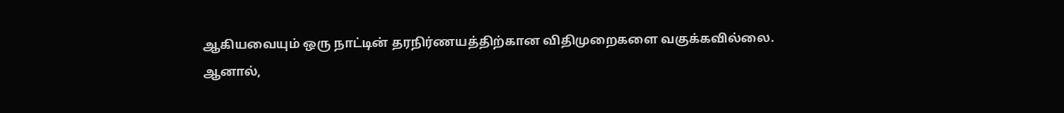ஆகியவையும் ஒரு நாட்டின் தரநிர்ணயத்திற்கான விதிமுறைகளை வகுக்கவில்லை.
ஆனால்,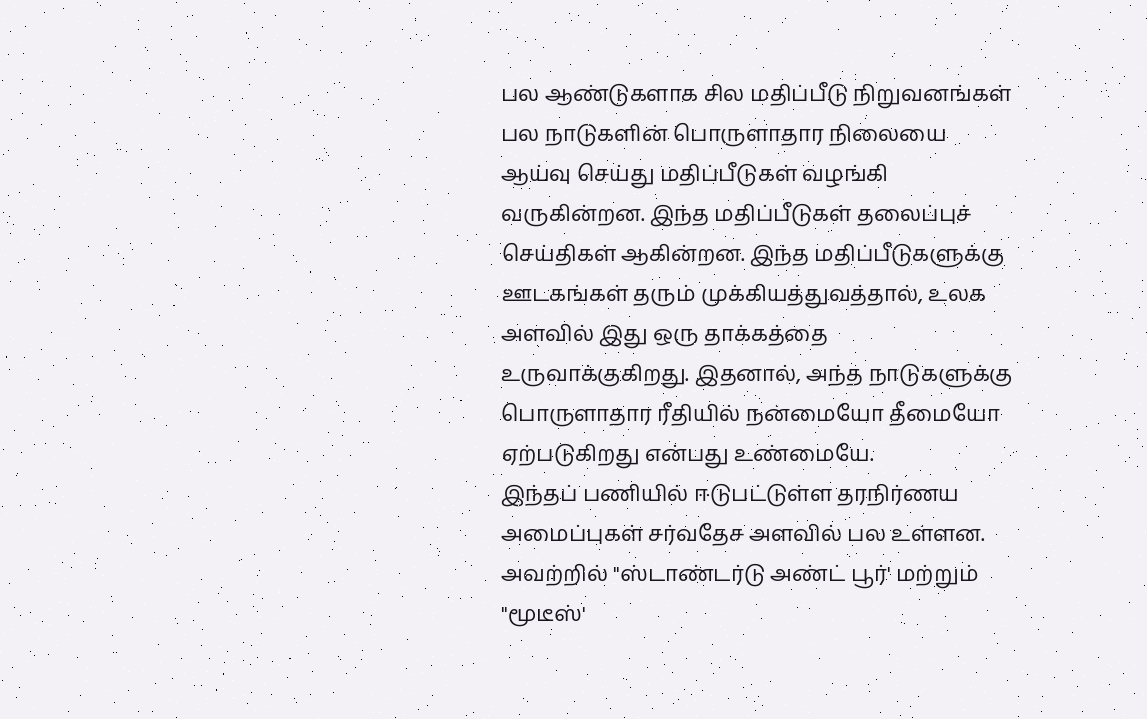பல ஆண்டுகளாக சில மதிப்பீடு நிறுவனங்கள் பல நாடுகளின் பொருளாதார நிலையை ஆய்வு செய்து மதிப்பீடுகள் வழங்கி வருகின்றன. இந்த மதிப்பீடுகள் தலைப்புச் செய்திகள் ஆகின்றன. இந்த மதிப்பீடுகளுக்கு ஊடகங்கள் தரும் முக்கியத்துவத்தால், உலக அளவில் இது ஒரு தாக்கத்தை உருவாக்குகிறது. இதனால், அந்த நாடுகளுக்கு பொருளாதார ரீதியில் நன்மையோ தீமையோ ஏற்படுகிறது என்பது உண்மையே.
இந்தப் பணியில் ஈடுபட்டுள்ள தரநிர்ணய அமைப்புகள் சர்வதேச அளவில் பல உள்ளன. அவற்றில் "ஸ்டாண்டர்டு அண்ட் பூர்' மற்றும் "மூடீஸ்'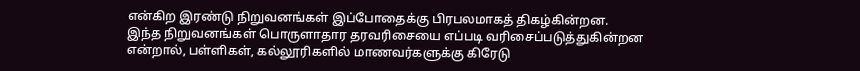என்கிற இரண்டு நிறுவனங்கள் இப்போதைக்கு பிரபலமாகத் திகழ்கின்றன.
இந்த நிறுவனங்கள் பொருளாதார தரவரிசையை எப்படி வரிசைப்படுத்துகின்றன என்றால், பள்ளிகள், கல்லூரிகளில் மாணவர்களுக்கு கிரேடு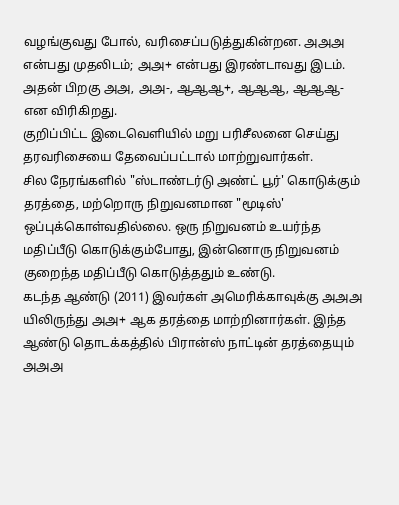வழங்குவது போல், வரிசைப்படுத்துகின்றன. அஅஅ என்பது முதலிடம்; அஅ+ என்பது இரண்டாவது இடம். அதன் பிறகு அஅ, அஅ-, ஆஆஆ+, ஆஆஆ, ஆஆஆ- என விரிகிறது.
குறிப்பிட்ட இடைவெளியில் மறு பரிசீலனை செய்து தரவரிசையை தேவைப்பட்டால் மாற்றுவார்கள்.
சில நேரங்களில் "ஸ்டாண்டர்டு அண்ட் பூர்' கொடுக்கும் தரத்தை, மற்றொரு நிறுவனமான "மூடிஸ்' ஒப்புக்கொள்வதில்லை. ஒரு நிறுவனம் உயர்ந்த மதிப்பீடு கொடுக்கும்போது, இன்னொரு நிறுவனம் குறைந்த மதிப்பீடு கொடுத்ததும் உண்டு.
கடந்த ஆண்டு (2011) இவர்கள் அமெரிக்காவுக்கு அஅஅ யிலிருந்து அஅ+ ஆக தரத்தை மாற்றினார்கள். இந்த ஆண்டு தொடக்கத்தில் பிரான்ஸ் நாட்டின் தரத்தையும் அஅஅ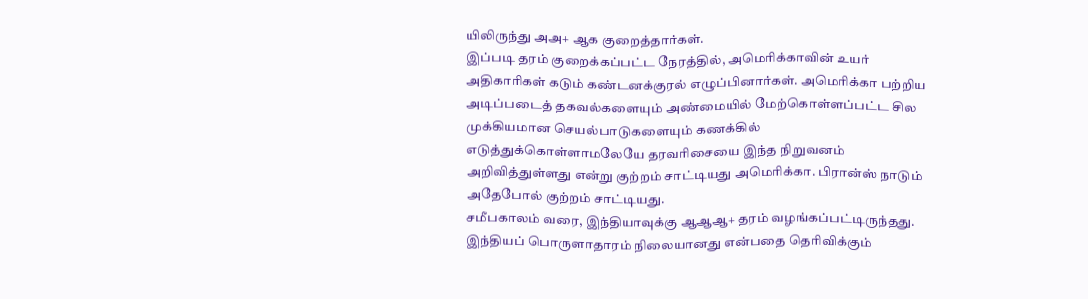யிலிருந்து அஅ+ ஆக குறைத்தார்கள்.
இப்படி தரம் குறைக்கப்பட்ட நேரத்தில், அமெரிக்காவின் உயர் அதிகாரிகள் கடும் கண்டனக்குரல் எழுப்பினார்கள். அமெரிக்கா பற்றிய அடிப்படைத் தகவல்களையும் அண்மையில் மேற்கொள்ளப்பட்ட சில முக்கியமான செயல்பாடுகளையும் கணக்கில் எடுத்துக்கொள்ளாமலேயே தரவரிசையை இந்த நிறுவனம் அறிவித்துள்ளது என்று குற்றம் சாட்டியது அமெரிக்கா. பிரான்ஸ் நாடும் அதேபோல் குற்றம் சாட்டியது.
சமீபகாலம் வரை, இந்தியாவுக்கு ஆஆஆ+ தரம் வழங்கப்பட்டிருந்தது. இந்தியப் பொருளாதாரம் நிலையானது என்பதை தெரிவிக்கும்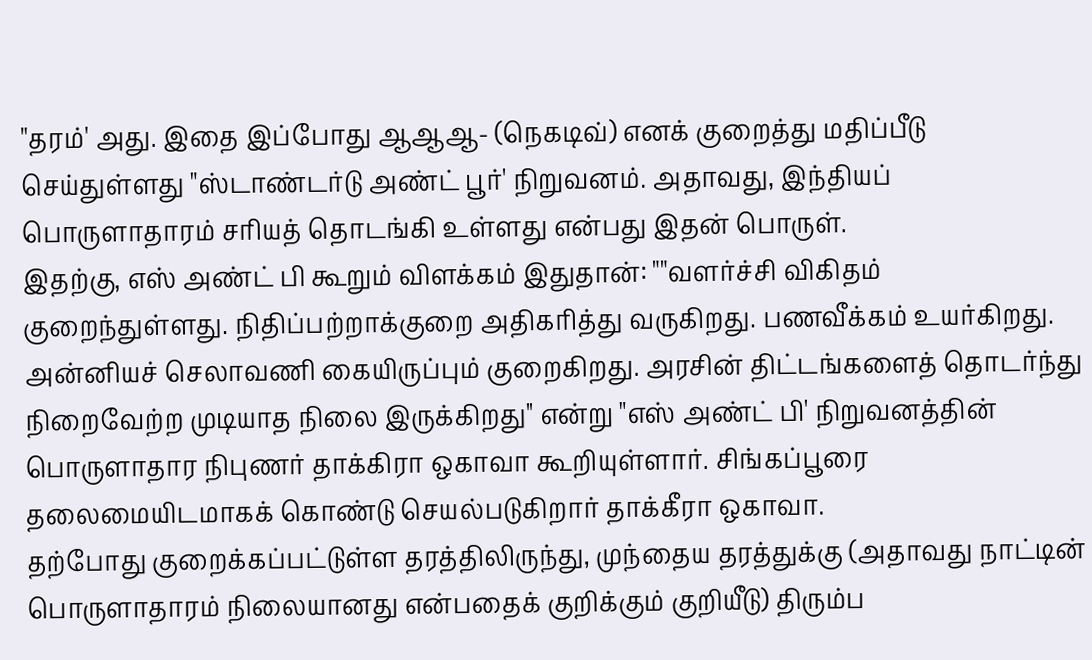"தரம்' அது. இதை இப்போது ஆஆஆ- (நெகடிவ்) எனக் குறைத்து மதிப்பீடு செய்துள்ளது "ஸ்டாண்டர்டு அண்ட் பூர்' நிறுவனம். அதாவது, இந்தியப் பொருளாதாரம் சரியத் தொடங்கி உள்ளது என்பது இதன் பொருள்.
இதற்கு, எஸ் அண்ட் பி கூறும் விளக்கம் இதுதான்: ""வளர்ச்சி விகிதம் குறைந்துள்ளது. நிதிப்பற்றாக்குறை அதிகரித்து வருகிறது. பணவீக்கம் உயர்கிறது. அன்னியச் செலாவணி கையிருப்பும் குறைகிறது. அரசின் திட்டங்களைத் தொடர்ந்து நிறைவேற்ற முடியாத நிலை இருக்கிறது'' என்று "எஸ் அண்ட் பி' நிறுவனத்தின் பொருளாதார நிபுணர் தாக்கிரா ஒகாவா கூறியுள்ளார். சிங்கப்பூரை தலைமையிடமாகக் கொண்டு செயல்படுகிறார் தாக்கீரா ஒகாவா.
தற்போது குறைக்கப்பட்டுள்ள தரத்திலிருந்து, முந்தைய தரத்துக்கு (அதாவது நாட்டின் பொருளாதாரம் நிலையானது என்பதைக் குறிக்கும் குறியீடு) திரும்ப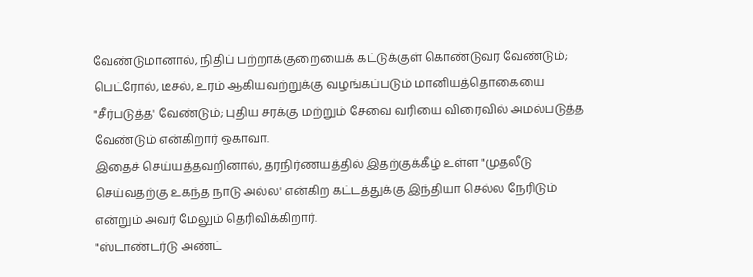வேண்டுமானால், நிதிப் பற்றாக்குறையைக் கட்டுக்குள் கொண்டுவர வேண்டும்; பெட்ரோல், டீசல், உரம் ஆகியவற்றுக்கு வழங்கப்படும் மானியத்தொகையை "சீர்படுத்த' வேண்டும்; புதிய சரக்கு மற்றும் சேவை வரியை விரைவில் அமல்படுத்த வேண்டும் என்கிறார் ஒகாவா.
இதைச் செய்யத்தவறினால், தரநிர்ணயத்தில் இதற்குக்கீழ் உள்ள "முதலீடு செய்வதற்கு உகந்த நாடு அல்ல' என்கிற கட்டத்துக்கு இந்தியா செல்ல நேரிடும் என்றும் அவர் மேலும் தெரிவிக்கிறார்.
"ஸ்டாண்டர்டு அண்ட்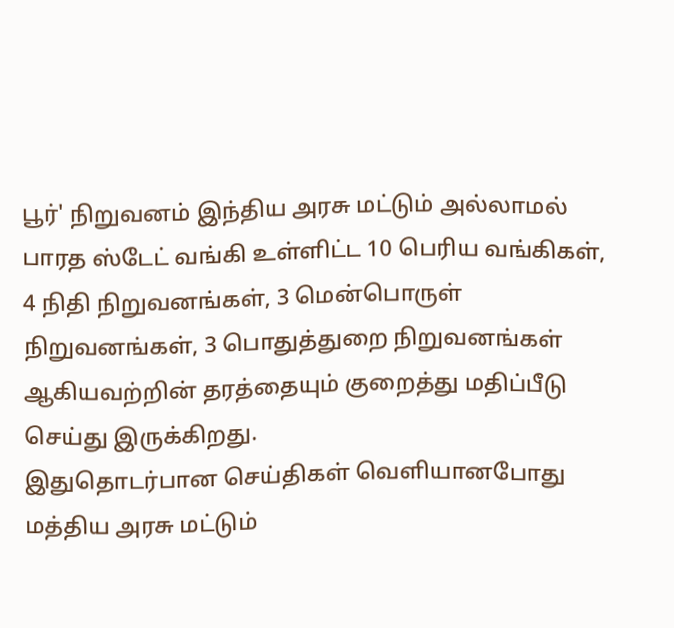பூர்' நிறுவனம் இந்திய அரசு மட்டும் அல்லாமல் பாரத ஸ்டேட் வங்கி உள்ளிட்ட 10 பெரிய வங்கிகள், 4 நிதி நிறுவனங்கள், 3 மென்பொருள் நிறுவனங்கள், 3 பொதுத்துறை நிறுவனங்கள் ஆகியவற்றின் தரத்தையும் குறைத்து மதிப்பீடு செய்து இருக்கிறது.
இதுதொடர்பான செய்திகள் வெளியானபோது மத்திய அரசு மட்டும்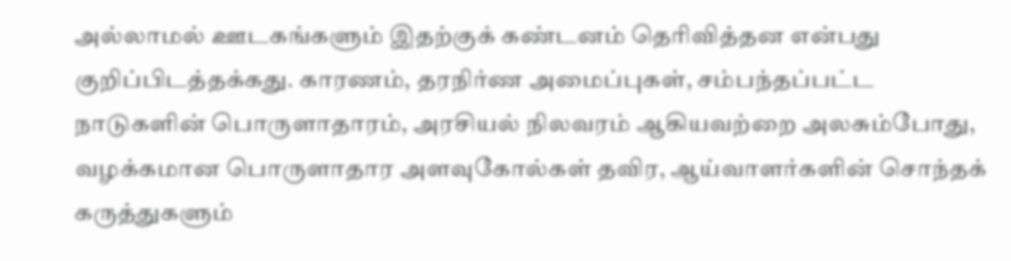அல்லாமல் ஊடகங்களும் இதற்குக் கண்டனம் தெரிவித்தன என்பது குறிப்பிடத்தக்கது. காரணம், தரநிர்ண அமைப்புகள், சம்பந்தப்பட்ட நாடுகளின் பொருளாதாரம், அரசியல் நிலவரம் ஆகியவற்றை அலசும்போது, வழக்கமான பொருளாதார அளவுகோல்கள் தவிர, ஆய்வாளர்களின் சொந்தக் கருத்துகளும்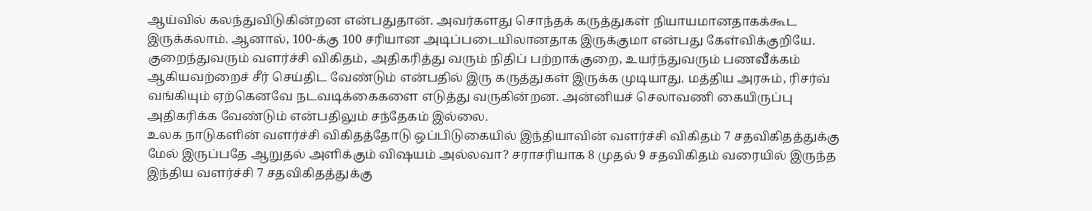ஆய்வில் கலந்துவிடுகின்றன என்பதுதான். அவர்களது சொந்தக் கருத்துகள் நியாயமானதாகக்கூட இருக்கலாம். ஆனால், 100-க்கு 100 சரியான அடிப்படையிலானதாக இருக்குமா என்பது கேள்விக்குறியே.
குறைந்துவரும் வளர்ச்சி விகிதம், அதிகரித்து வரும் நிதிப் பற்றாக்குறை, உயர்ந்துவரும் பணவீக்கம் ஆகியவற்றைச் சீர் செய்திட வேண்டும் என்பதில் இரு கருத்துகள் இருக்க முடியாது. மத்திய அரசும், ரிசர்வ் வங்கியும் ஏற்கெனவே நடவடிக்கைகளை எடுத்து வருகின்றன. அன்னியச் செலாவணி கையிருப்பு அதிகரிக்க வேண்டும் என்பதிலும் சந்தேகம் இல்லை.
உலக நாடுகளின் வளர்ச்சி விகிதத்தோடு ஒப்பிடுகையில் இந்தியாவின் வளர்ச்சி விகிதம் 7 சதவிகிதத்துக்கு மேல் இருப்பதே ஆறுதல் அளிக்கும் விஷயம் அல்லவா? சராசரியாக 8 முதல் 9 சதவிகிதம் வரையில் இருந்த இந்திய வளர்ச்சி 7 சதவிகிதத்துக்கு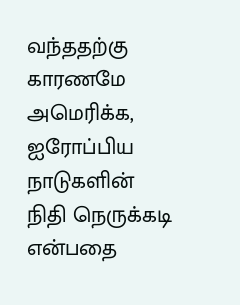வந்ததற்கு காரணமே அமெரிக்க, ஐரோப்பிய நாடுகளின் நிதி நெருக்கடி என்பதை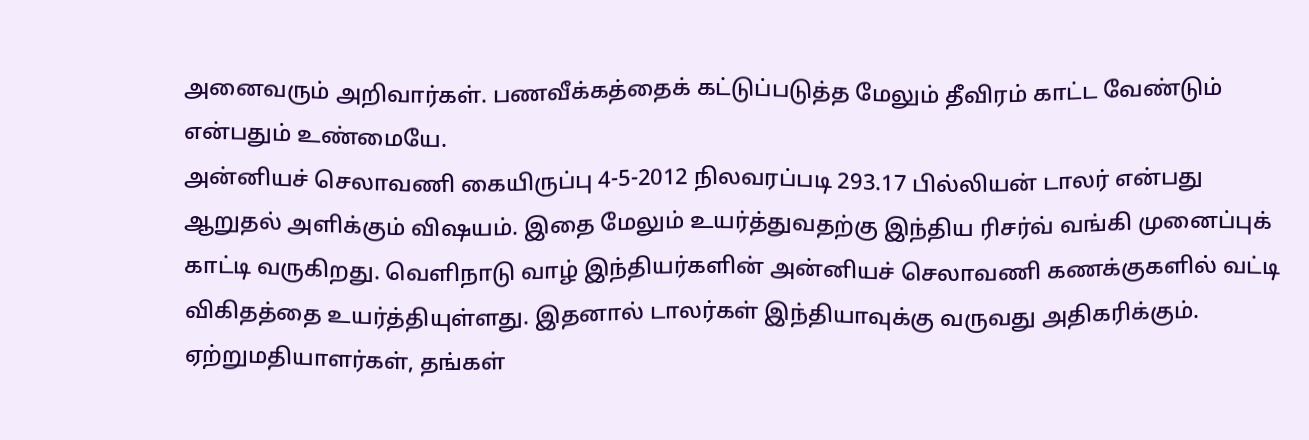அனைவரும் அறிவார்கள். பணவீக்கத்தைக் கட்டுப்படுத்த மேலும் தீவிரம் காட்ட வேண்டும் என்பதும் உண்மையே.
அன்னியச் செலாவணி கையிருப்பு 4-5-2012 நிலவரப்படி 293.17 பில்லியன் டாலர் என்பது ஆறுதல் அளிக்கும் விஷயம். இதை மேலும் உயர்த்துவதற்கு இந்திய ரிசர்வ் வங்கி முனைப்புக் காட்டி வருகிறது. வெளிநாடு வாழ் இந்தியர்களின் அன்னியச் செலாவணி கணக்குகளில் வட்டி விகிதத்தை உயர்த்தியுள்ளது. இதனால் டாலர்கள் இந்தியாவுக்கு வருவது அதிகரிக்கும்.
ஏற்றுமதியாளர்கள், தங்கள்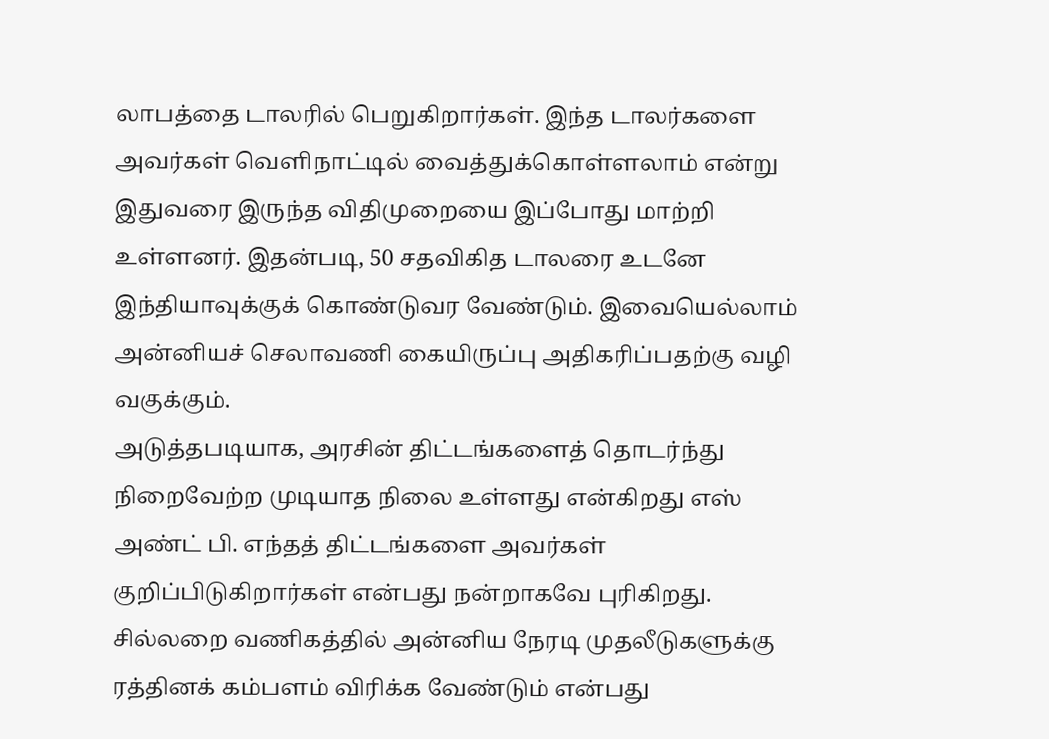லாபத்தை டாலரில் பெறுகிறார்கள். இந்த டாலர்களை அவர்கள் வெளிநாட்டில் வைத்துக்கொள்ளலாம் என்று இதுவரை இருந்த விதிமுறையை இப்போது மாற்றி உள்ளனர். இதன்படி, 50 சதவிகித டாலரை உடனே இந்தியாவுக்குக் கொண்டுவர வேண்டும். இவையெல்லாம் அன்னியச் செலாவணி கையிருப்பு அதிகரிப்பதற்கு வழி வகுக்கும்.
அடுத்தபடியாக, அரசின் திட்டங்களைத் தொடர்ந்து நிறைவேற்ற முடியாத நிலை உள்ளது என்கிறது எஸ் அண்ட் பி. எந்தத் திட்டங்களை அவர்கள் குறிப்பிடுகிறார்கள் என்பது நன்றாகவே புரிகிறது.
சில்லறை வணிகத்தில் அன்னிய நேரடி முதலீடுகளுக்கு ரத்தினக் கம்பளம் விரிக்க வேண்டும் என்பது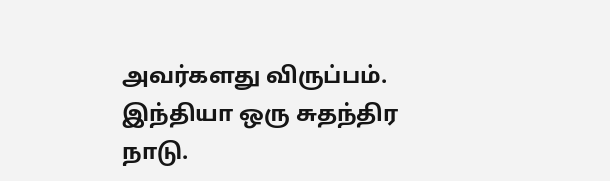அவர்களது விருப்பம். இந்தியா ஒரு சுதந்திர நாடு.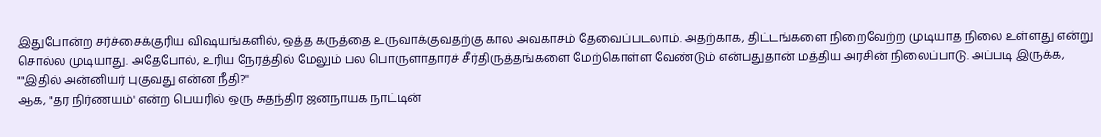இதுபோன்ற சர்ச்சைக்குரிய விஷயங்களில், ஒத்த கருத்தை உருவாக்குவதற்கு கால அவகாசம் தேவைப்படலாம். அதற்காக, திட்டங்களை நிறைவேற்ற முடியாத நிலை உள்ளது என்று சொல்ல முடியாது. அதேபோல், உரிய நேரத்தில் மேலும் பல பொருளாதாரச் சீர்திருத்தங்களை மேற்கொள்ள வேண்டும் என்பதுதான் மத்திய அரசின் நிலைப்பாடு. அப்படி இருக்க, ""இதில் அன்னியர் புகுவது என்ன நீதி?''
ஆக, "தர நிர்ணயம்' என்ற பெயரில் ஒரு சுதந்திர ஜனநாயக நாட்டின்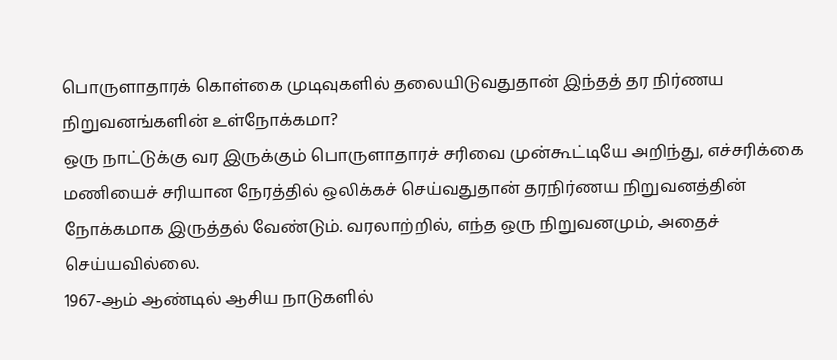பொருளாதாரக் கொள்கை முடிவுகளில் தலையிடுவதுதான் இந்தத் தர நிர்ணய நிறுவனங்களின் உள்நோக்கமா?
ஒரு நாட்டுக்கு வர இருக்கும் பொருளாதாரச் சரிவை முன்கூட்டியே அறிந்து, எச்சரிக்கை மணியைச் சரியான நேரத்தில் ஒலிக்கச் செய்வதுதான் தரநிர்ணய நிறுவனத்தின் நோக்கமாக இருத்தல் வேண்டும். வரலாற்றில், எந்த ஒரு நிறுவனமும், அதைச் செய்யவில்லை.
1967-ஆம் ஆண்டில் ஆசிய நாடுகளில்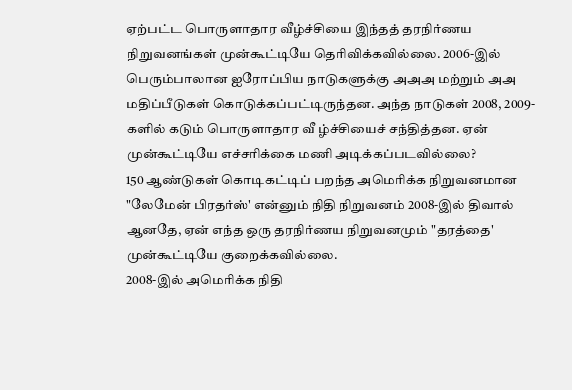ஏற்பட்ட பொருளாதார வீழ்ச்சியை இந்தத் தரநிர்ணய நிறுவனங்கள் முன்கூட்டியே தெரிவிக்கவில்லை. 2006-இல் பெரும்பாலான ஐரோப்பிய நாடுகளுக்கு அஅஅ மற்றும் அஅ மதிப்பீடுகள் கொடுக்கப்பட்டிருந்தன. அந்த நாடுகள் 2008, 2009-களில் கடும் பொருளாதார வீ ழ்ச்சியைச் சந்தித்தன. ஏன் முன்கூட்டியே எச்சரிக்கை மணி அடிக்கப்படவில்லை?
150 ஆண்டுகள் கொடிகட்டிப் பறந்த அமெரிக்க நிறுவனமான "லேமேன் பிரதர்ஸ்' என்னும் நிதி நிறுவனம் 2008-இல் திவால் ஆனதே, ஏன் எந்த ஒரு தரநிர்ணய நிறுவனமும் "தரத்தை' முன்கூட்டியே குறைக்கவில்லை.
2008-இல் அமெரிக்க நிதி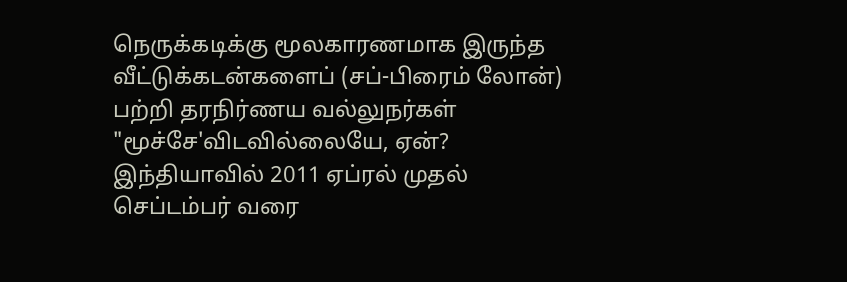நெருக்கடிக்கு மூலகாரணமாக இருந்த வீட்டுக்கடன்களைப் (சப்-பிரைம் லோன்) பற்றி தரநிர்ணய வல்லுநர்கள் "மூச்சே'விடவில்லையே, ஏன்?
இந்தியாவில் 2011 ஏப்ரல் முதல் செப்டம்பர் வரை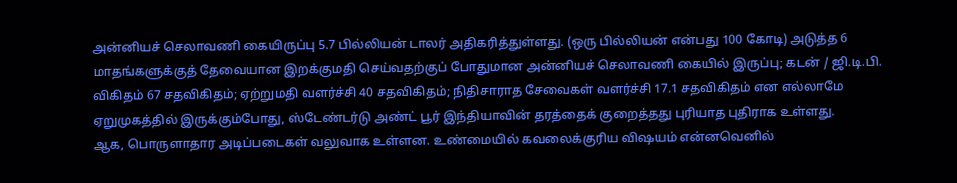அன்னியச் செலாவணி கையிருப்பு 5.7 பில்லியன் டாலர் அதிகரித்துள்ளது. (ஒரு பில்லியன் என்பது 100 கோடி) அடுத்த 6 மாதங்களுக்குத் தேவையான இறக்குமதி செய்வதற்குப் போதுமான அன்னியச் செலாவணி கையில் இருப்பு; கடன் / ஜி.டி.பி. விகிதம் 67 சதவிகிதம்; ஏற்றுமதி வளர்ச்சி 40 சதவிகிதம்; நிதிசாராத சேவைகள் வளர்ச்சி 17.1 சதவிகிதம் என எல்லாமே ஏறுமுகத்தில் இருக்கும்போது, ஸ்டேண்டர்டு அண்ட் பூர் இந்தியாவின் தரத்தைக் குறைத்தது புரியாத புதிராக உள்ளது.
ஆக, பொருளாதார அடிப்படைகள் வலுவாக உள்ளன. உண்மையில் கவலைக்குரிய விஷயம் என்னவெனில்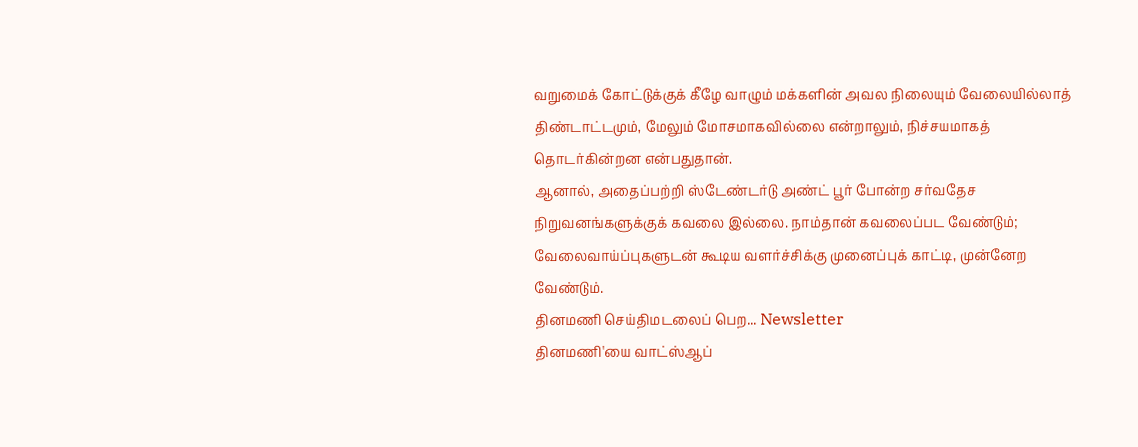வறுமைக் கோட்டுக்குக் கீழே வாழும் மக்களின் அவல நிலையும் வேலையில்லாத் திண்டாட்டமும், மேலும் மோசமாகவில்லை என்றாலும், நிச்சயமாகத் தொடர்கின்றன என்பதுதான்.
ஆனால், அதைப்பற்றி ஸ்டேண்டர்டு அண்ட் பூர் போன்ற சர்வதேச நிறுவனங்களுக்குக் கவலை இல்லை. நாம்தான் கவலைப்பட வேண்டும்; வேலைவாய்ப்புகளுடன் கூடிய வளர்ச்சிக்கு முனைப்புக் காட்டி, முன்னேற வேண்டும்.
தினமணி செய்திமடலைப் பெற... Newsletter
தினமணி'யை வாட்ஸ்ஆப்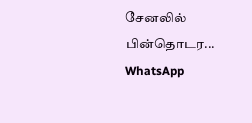சேனலில் பின்தொடர... WhatsApp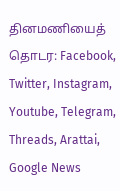தினமணியைத் தொடர: Facebook, Twitter, Instagram, Youtube, Telegram, Threads, Arattai, Google News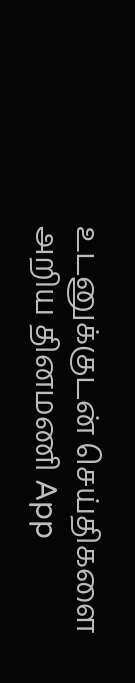உடனுக்குடன் செய்திகளை அறிய தினமணி App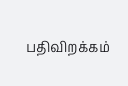பதிவிறக்கம்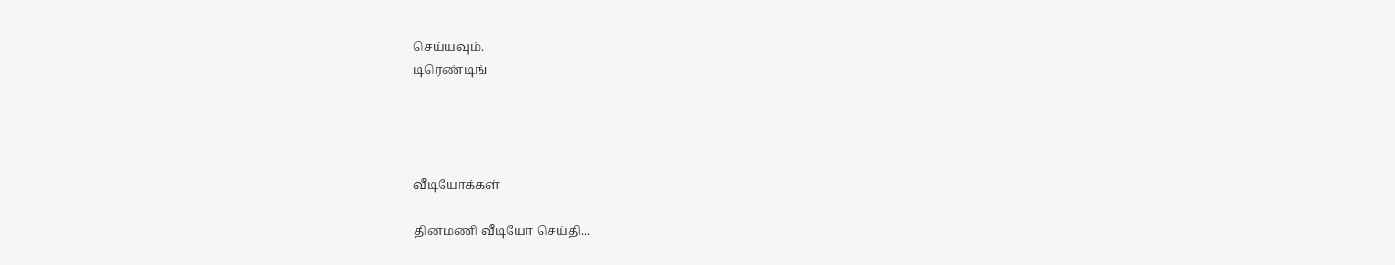செய்யவும்.
டிரெண்டிங்




வீடியோக்கள்

தினமணி வீடியோ செய்தி...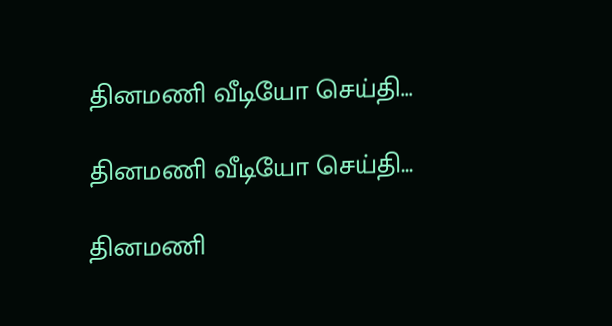தினமணி வீடியோ செய்தி...

தினமணி வீடியோ செய்தி...

தினமணி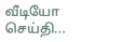வீடியோ செய்தி...